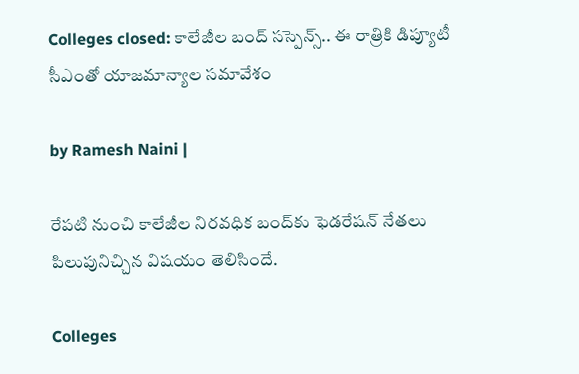Colleges closed: కాలేజీల బంద్‌ సస్పెన్స్.. ఈ రాత్రికి డిప్యూటీ సీఎంతో యాజమాన్యాల సమావేశం

by Ramesh Naini |

రేపటి నుంచి కాలేజీల నిరవధిక బంద్‌కు ఫెడరేషన్ నేతలు పిలుపునిచ్చిన విషయం తెలిసిందే.

Colleges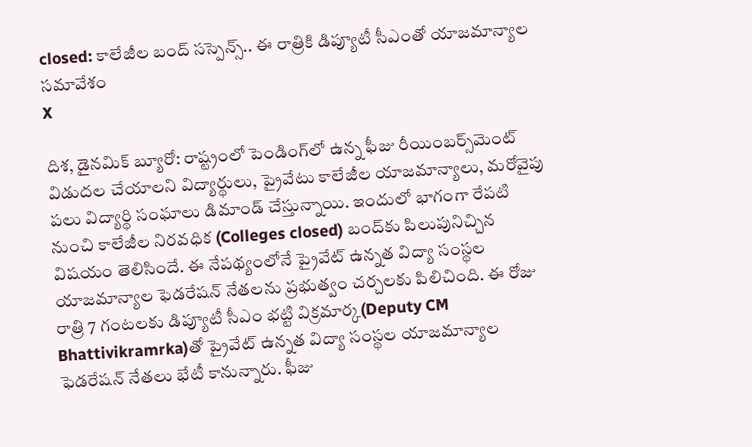closed: కాలేజీల బంద్‌ సస్పెన్స్.. ఈ రాత్రికి డిప్యూటీ సీఎంతో యాజమాన్యాల సమావేశం
X

దిశ, డైనమిక్ బ్యూరో: రాష్ట్రంలో పెండింగ్‌లో ఉన్న ఫీజు రీయింబర్స్‌మెంట్‌ విడుదల చేయాలని విద్యార్థులు, ప్రైవేటు కాలేజీల యాజమాన్యాలు, మరోవైపు పలు విద్యార్థి సంఘాలు డిమాండ్ చేస్తున్నాయి. ఇందులో భాగంగా రేపటి నుంచి కాలేజీల నిరవధిక (Colleges closed) బంద్‌కు పిలుపునిచ్చిన విషయం తెలిసిందే. ఈ నేపథ్యంలోనే ప్రైవేట్‌ ఉన్నత విద్యా సంస్థల యాజమాన్యాల ఫెడరేషన్‌ నేతలను ప్రభుత్వం చర్చలకు పిలిచింది. ఈ రోజు రాత్రి 7 గంటలకు డిప్యూటీ సీఎం భట్టి విక్రమార్క(Deputy CM Bhattivikramrka)తో ప్రైవేట్‌ ఉన్నత విద్యా సంస్థల యాజమాన్యాల ఫెడరేషన్‌ నేతలు భేటీ కానున్నారు. ఫీజు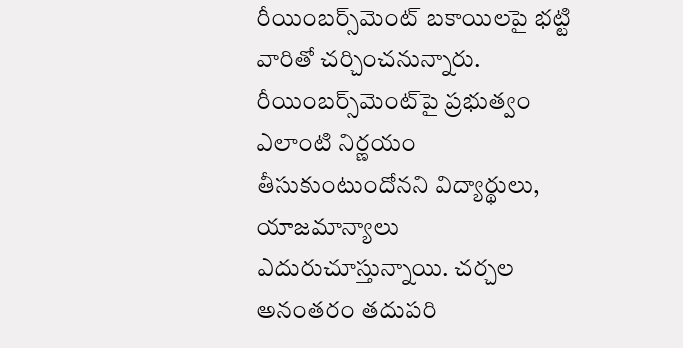రీయింబర్స్‌మెంట్‌ బకాయిలపై భట్టి వారితో చర్చించనున్నారు. రీయింబర్స్‌మెంట్‌‌పై ప్రభుత్వం ఎలాంటి నిర్ణయం తీసుకుంటుందోనని విద్యార్థులు, యాజమాన్యాలు ఎదురుచూస్తున్నాయి. చర్చల అనంతరం తదుపరి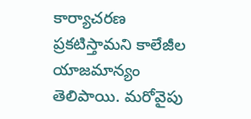కార్యాచరణ ప్రకటిస్తామని కాలేజీల యాజమాన్యం తెలిపాయి. మరోవైపు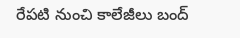రేపటి నుంచి కాలేజీలు బంద్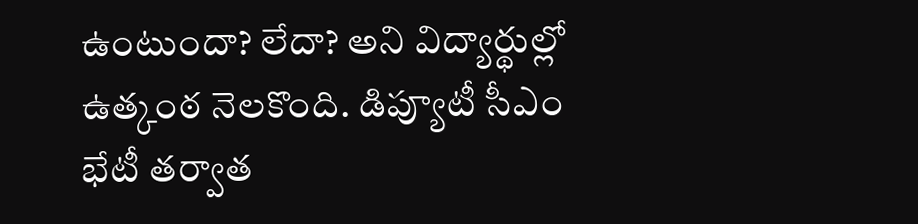ఉంటుందా? లేదా? అని విద్యార్థుల్లో ఉత్కంఠ నెలకొంది. డిప్యూటీ సీఎం భేటీ తర్వాత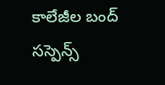కాలేజీల బంద్‌ సస్పెన్స్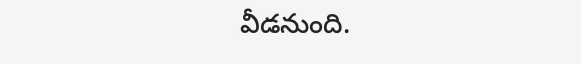వీడనుంది.